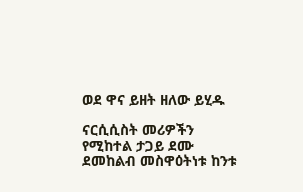ወደ ዋና ይዘት ዘለው ይሂዱ

ናርሲሲስት መሪዎችን የሚከተል ታጋይ ደሙ ደመከልብ መስዋዕትነቱ ከንቱ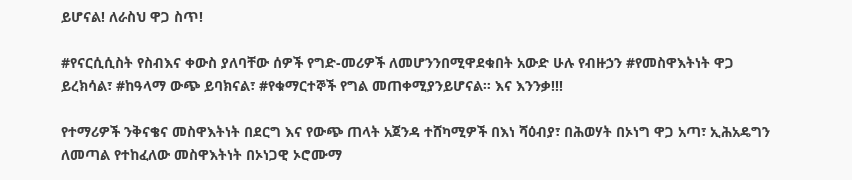ይሆናል! ለራስህ ዋጋ ስጥ!

#የናርሲሲስት የስብእና ቀውስ ያለባቸው ሰዎች የግድ-መሪዎች ለመሆንንበሚዋደቁበት አውድ ሁሉ የብዙኃን #የመስዋእትነት ዋጋ ይረክሳል፣ #ከዓላማ ውጭ ይባክናል፣ #የቁማርተኞች የግል መጠቀሚያንይሆናል። እና እንንቃ!!!

የተማሪዎች ንቅናቄና መስዋእትነት በደርግ እና የውጭ ጠላት አጀንዳ ተሸካሚዎች በእነ ሻዕብያ፣ በሕወሃት በኦነግ ዋጋ አጣ፣ ኢሕአዴግን ለመጣል የተከፈለው መስዋእትነት በኦነጋዊ ኦሮሙማ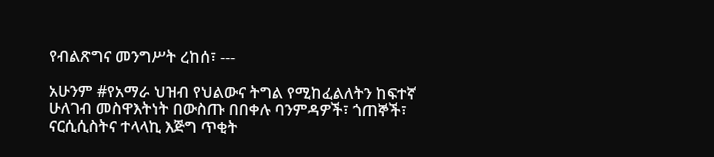የብልጽግና መንግሥት ረከሰ፣ ---

አሁንም #የአማራ ህዝብ የህልውና ትግል የሚከፈልለትን ከፍተኛ ሁለገብ መስዋእትነት በውስጡ በበቀሉ ባንምዳዎች፣ ጎጠኞች፣ ናርሲሲስትና ተላላኪ እጅግ ጥቂት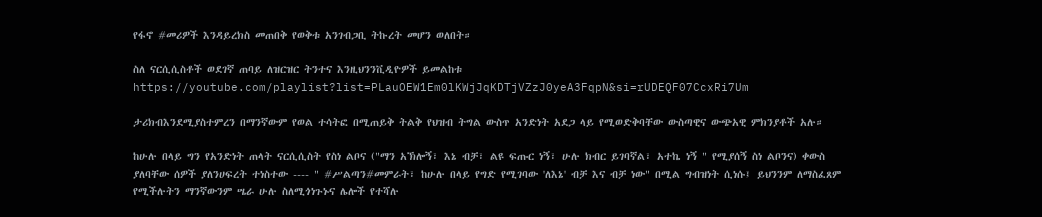የፋኖ #መሪዎች እንዳይረክስ መጠበቅ የወቅቱ አንገብጋቢ ትኩረት መሆን ወለበት።

ስለ ናርሲሲስቶች ወደገኛ ጠባይ ለዝርዝር ትንተና እንዚህንንቪዲዮዎች ይመልከቱ https://youtube.com/playlist?list=PLauOEW1Em0lKWjJqKDTjVZzJ0yeA3FqpN&si=rUDEQF07CcxRi7Um

ታሪክብእንደሚያስተምረን በማንኛውም የወል ተሳትፎ በሚጠይቅ ትልቅ የህዝብ ትግል ውስጥ አንድነት አደጋ ላይ የሚወድቅባቸው ውስጣዊና ውጭአዊ ምክንያቶች አሉ።

ከሁሉ በላይ ግን የአንድነት ጠላት ናርሲሲስት የስነ ልቦና ("ማን አኽሎኝ፣ እኔ ብቻ፣ ልዩ ፍጡር ነኝ፣ ሁሉ ክብር ይገባኛል፣ አተኬ ነኝ " የሚያሰኝ ስነ ልቦንና) ቀውስ ያለባቸው ሰዎች ያለንሀፍረት ተነስተው ---- " #ሥልጣን#መምራት፣ ከሁሉ በላይ የግድ የሚገባው 'ለእኔ' ብቻ እና ብቻ ነው" በሚል ግብዝነት ሲነሱ፤ ይህንንም ለማስፈጸም የሚችሉትን ማንኛውንም ሤራ ሁሉ ስለሚጎነጉኑና ሌሎች የተሻሉ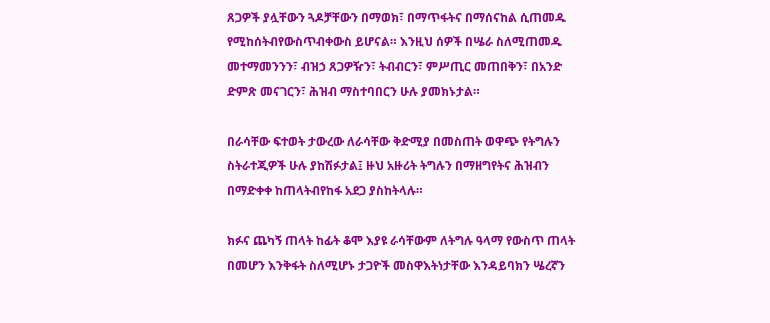ጸጋዎች ያሏቸውን ጓዶቻቸውን በማወክ፣ በማጥፋትና በማሰናከል ሲጠመዱ የሚከሰትብየውስጥብቀውስ ይሆናል። እንዚህ ሰዎች በሤራ ስለሚጠመዱ መተማመንንን፣ ብዝኃ ጸጋዎዥን፣ ትብብርን፣ ምሥጢር መጠበቅን፣ በአንድ ድምጽ መናገርን፣ ሕዝብ ማስተባበርን ሁሉ ያመክኑታል።

በራሳቸው ፍተወት ታውረው ለራሳቸው ቅድሚያ በመስጠት ወዋጭ የትግሉን ስትራተጂዎች ሁሉ ያከሽፉታል፤ ዙህ አዙሪት ትግሉን በማዘግየትና ሕዝብን በማድቀቀ ከጠላትብየከፋ አደጋ ያስከትላሉ።

ክፉና ጨካኝ ጠላት ከፊት ቆሞ እያዩ ራሳቸውም ለትግሉ ዓላማ የውስጥ ጠላት በመሆን እንቅፋት ስለሚሆኑ ታጋዮች መስዋእትነታቸው እንዳይባክን ሤረኛን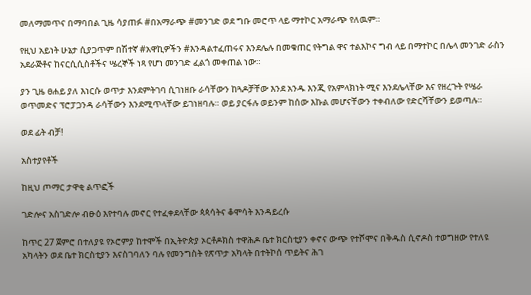መለማመጥና በማባበል ጊዜ ሳያጠፉ #በአማራጭ #መንገድ ወደ ግቡ መሮጥ ላይ ማተኮር አማራጭ የለዉም።

የዚህ አይነት ሁኔታ ሲያጋጥም በሽተኛ #አዋኪዎችን #እንዳልተፈጠሩና እንደሌሉ በመቁጠር የትግል ዋና ተልእኮና ግብ ላይ በማተኮር በሌላ መንገድ ራስን አደራጅቶና ከናርሲሲስቶችና ሤረኞች ነጻ የሆነ መንገድ ፈልጎ መቀጠል ነው።

ያን ጊዜ ፀሐይ ያለ እነርሱ ወጥታ እንደምትገባ ሲገነዘቡ ራሳቸውን ከጓዶቻቸው እንደ አንዱ እንጂ የአምላክነት ሚና እንደሌላቸው እና የዘረጉት የሤራ ወጥመድና ፕሮፓጋንዳ ራሳቸውን እንደሚጥላቸው ይገነዘባሉ። ወይ ያርፋሉ ወይንም ከሰው እኩል መሆናቸውን ተቀብለው የድርሻቸውን ይወጣሉ።

ወደ ፊት ብቻ!

አስተያየቶች

ከዚህ ጦማር ታዋቂ ልጥፎች

ገድሎና አስገድሎ ብፁዕ እየተባሉ መኖር የተፈቀደላቸው ጳጳሳትና ቆሞሳት እንዳይረሱ

ከጥር 27 ጀምሮ በተለያዩ የኦሮምያ ከተሞች በኢትዮጵያ ኦርቶዶክስ ተዋሕዶ ቤተ ክርስቲያን ቀኖና ውጭ የተሾሞና በቅዱስ ሲኖዶስ ተወግዘው የተለዩ አካላትን ወደ ቤተ ክርስቲያን እናስገባለን ባሉ የመንግስት የጽጥታ አካላት በተትኮሰ ጥይትና ሕገ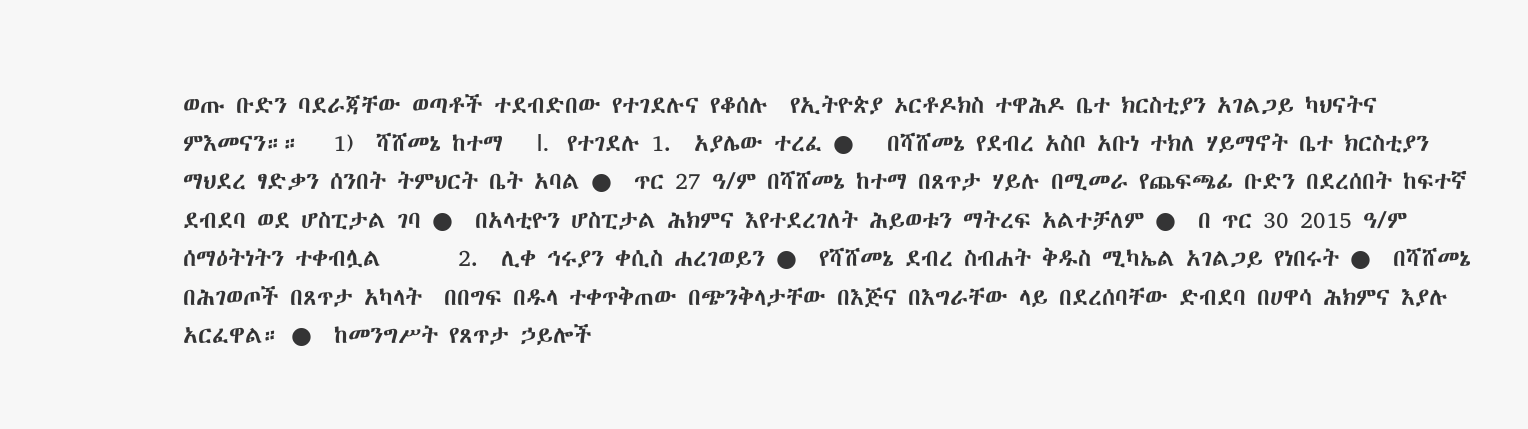ወጡ ቡድን ባደራጃቸው ወጣቶች ተደብድበው የተገደሉና የቆሰሉ  የኢትዮጵያ ኦርቶዶክስ ተዋሕዶ ቤተ ክርስቲያን አገልጋይ ካህናትና ምእመናን።።   1)  ሻሸመኔ ከተማ   I.   የተገደሉ 1.  አያሌው ተረፈ ●   በሻሸመኔ የደብረ አስቦ አቡነ ተክለ ሃይማኖት ቤተ ክርስቲያን ማህደረ ፃድቃን ሰንበት ትምህርት ቤት አባል ●  ጥር 27 ዓ/ም በሻሸመኔ ከተማ በጸጥታ ሃይሉ በሚመራ የጨፍጫፊ ቡድን በደረሰበት ከፍተኛ ደብደባ ወደ ሆስፒታል ገባ ●  በአላቲዮን ሆስፒታል ሕክምና እየተደረገለት ሕይወቱን ማትረፍ አልተቻለም ●  በ ጥር 30 2015 ዓ/ም  ሰማዕትነትን ተቀብሏል       2.  ሊቀ ኅሩያን ቀሲስ ሐረገወይን ●  የሻሸመኔ ደብረ ስብሐት ቅዱስ ሚካኤል አገልጋይ የነበሩት ●  በሻሸመኔ በሕገወጦች በጸጥታ አካላት  በበግፍ በዱላ ተቀጥቅጠው በጭንቅላታቸው በእጅና በእግራቸው ላይ በደረሰባቸው ድብደባ በሀዋሳ ሕክምና እያሉ አርፈዋል። ●  ከመንግሥት የጸጥታ ኃይሎች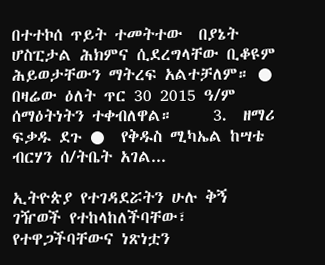በተተኮሰ ጥይት ተመትተው  በያኔት ሆስፒታል ሕክምና ሲደረግላቸው ቢቆዩም ሕይወታቸውን ማትረፍ አልተቻለም። ●  በዛሬው ዕለት ጥር 30 2015 ዓ/ም  ሰማዕትነትን ተቀብለዋል።     3.  ዘማሪ ፍቃዱ ደጉ ●  የቅዱስ ሚካኤል ከሣቴ ብርሃን ሰ/ትቤት አገል...

ኢትዮጵያ የተገዳደሯትን ሁሉ ቅኝ ገዥወች የተከላከለችባቸው፣ የተዋጋችባቸውና ነጽነቷን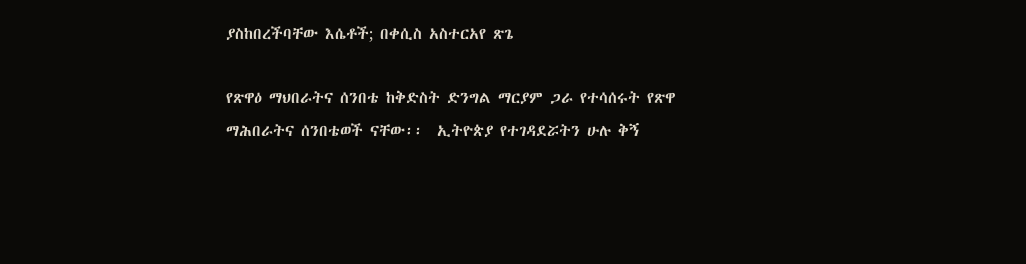ያስከበረችባቸው እሴቶች; በቀሲስ አስተርአየ ጽጌ

የጽዋዕ ማህበራትና ሰንበቴ ከቅድስት ድንግል ማርያም ጋራ የተሳሰሩት የጽዋ ማሕበራትና ሰንበቴወች ናቸው፡፡  ኢትዮጵያ የተገዳደሯትን ሁሉ ቅኝ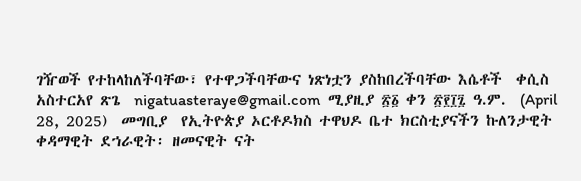ገዥወች የተከላከለችባቸው፣ የተዋጋችባቸውና ነጽነቷን ያስከበረችባቸው እሴቶች  ቀሲስ አስተርአየ ጽጌ  nigatuasteraye@gmail.com  ሚያዚያ ፳፩ ቀን ፳፻፲፯ ዓ.ም.  (April 28, 2025)  መግቢያ  የኢትዮጵያ ኦርቶዶክስ ተዋህዶ ቤተ ክርስቲያናችን ኩለንታዊት ቀዳማዊት ደኀራዊት፡ ዘመናዊት ናት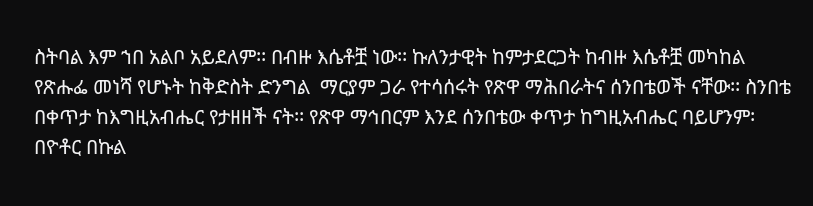ስትባል እም ኀበ አልቦ አይደለም፡፡ በብዙ እሴቶቿ ነው፡፡ ኩለንታዊት ከምታደርጋት ከብዙ እሴቶቿ መካከል የጽሑፌ መነሻ የሆኑት ከቅድስት ድንግል  ማርያም ጋራ የተሳሰሩት የጽዋ ማሕበራትና ሰንበቴወች ናቸው፡፡ ስንበቴ በቀጥታ ከእግዚአብሔር የታዘዘች ናት፡፡ የጽዋ ማኅበርም እንደ ሰንበቴው ቀጥታ ከግዚአብሔር ባይሆንም፡ በዮቶር በኩል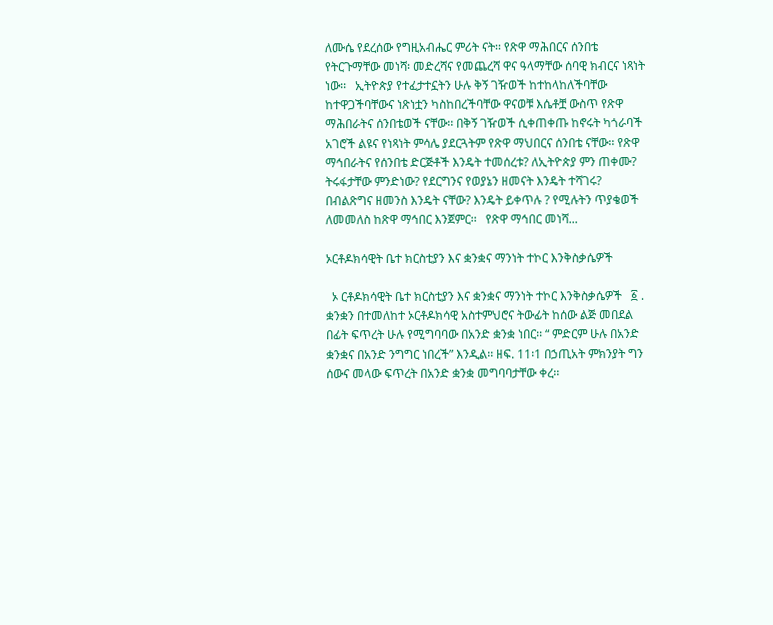ለሙሴ የደረሰው የግዚአብሔር ምሪት ናት፡፡ የጽዋ ማሕበርና ሰንበቴ የትርጉማቸው መነሻ፡ መድረሻና የመጨረሻ ዋና ዓላማቸው ሰባዊ ክብርና ነጻነት ነው፡፡   ኢትዮጵያ የተፈታተኗትን ሁሉ ቅኝ ገዥወች ከተከላከለችባቸው ከተዋጋችባቸውና ነጽነቷን ካስከበረችባቸው ዋናወቹ እሴቶቿ ውስጥ የጽዋ ማሕበራትና ሰንበቴወች ናቸው፡፡ በቅኝ ገዥወች ሲቀጠቀጡ ከኖሩት ካጎራባች አገሮች ልዩና የነጻነት ምሳሌ ያደርጓትም የጽዋ ማህበርና ሰንበቴ ናቸው፡፡ የጽዋ ማኅበራትና የሰንበቴ ድርጅቶች እንዴት ተመሰረቱ? ለኢትዮጵያ ምን ጠቀሙ? ትሩፋታቸው ምንድነው? የደርግንና የወያኔን ዘመናት እንዴት ተሻገሩ? በብልጽግና ዘመንስ እንዴት ናቸው? እንዴት ይቀጥሉ ? የሚሉትን ጥያቄወች ለመመለስ ከጽዋ ማኅበር እንጀምር፡፡   የጽዋ ማኅበር መነሻ...

ኦርቶዶክሳዊት ቤተ ክርስቲያን እና ቋንቋና ማንነት ተኮር እንቅስቃሴዎች

  ኦ ርቶዶክሳዊት ቤተ ክርስቲያን እና ቋንቋና ማንነት ተኮር እንቅስቃሴዎች   ፩ . ቋንቋን በተመለከተ ኦርቶዶክሳዊ አስተምህሮና ትውፊት ከሰው ልጅ መበደል በፊት ፍጥረት ሁሉ የሚግባባው በአንድ ቋንቋ ነበር፡፡ “ ምድርም ሁሉ በአንድ ቋንቋና በአንድ ንግግር ነበረች” እንዲል፡፡ ዘፍ. 11፡1 በኃጢአት ምክንያት ግን ሰውና መላው ፍጥረት በአንድ ቋንቋ መግባባታቸው ቀረ፡፡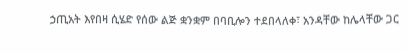ኃጢአት እየበዛ ሲሄድ የሰው ልጅ ቋንቋም በባቢሎን ተደበላለቀ፣ አንዳቸው ከሌላቸው ጋር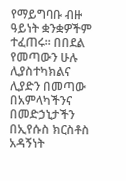የማይግባቡ ብዙ ዓይነት ቋንቋዎችም ተፈጠሩ፡፡ በበደል የመጣውን ሁሉ ሊያስተካክልና ሊያድን በመጣው በአምላካችንና በመድኃኒታችን በኢየሱስ ክርስቶስ አዳኝነት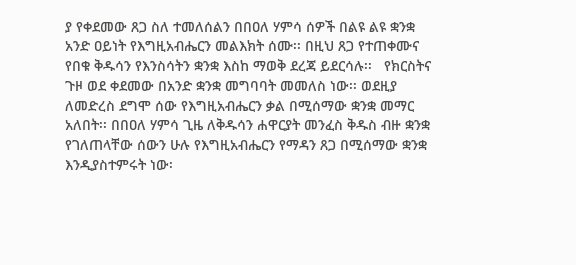ያ የቀደመው ጸጋ ስለ ተመለሰልን በበዐለ ሃምሳ ሰዎች በልዩ ልዩ ቋንቋ አንድ ዐይነት የእግዚአብሔርን መልእክት ሰሙ፡፡ በዚህ ጸጋ የተጠቀሙና የበቁ ቅዱሳን የእንስሳትን ቋንቋ እስከ ማወቅ ደረጃ ይደርሳሉ፡፡   የክርስትና ጉዞ ወደ ቀደመው በአንድ ቋንቋ መግባባት መመለስ ነው፡፡ ወደዚያ ለመድረስ ደግሞ ሰው የእግዚአብሔርን ቃል በሚሰማው ቋንቋ መማር አለበት፡፡ በበዐለ ሃምሳ ጊዜ ለቅዱሳን ሐዋርያት መንፈስ ቅዱስ ብዙ ቋንቋ የገለጠላቸው ሰውን ሁሉ የእግዚአብሔርን የማዳን ጸጋ በሚሰማው ቋንቋ እንዲያስተምሩት ነው፡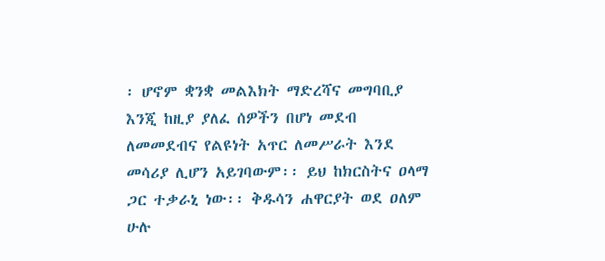፡ ሆኖም ቋንቋ መልእክት ማድረሻና መግባቢያ እንጂ ከዚያ ያለፈ ሰዎችን በሆነ መደብ ለመመደብና የልዩነት አጥር ለመሥራት እንደ መሳሪያ ሊሆን አይገባውም፡፡ ይህ ከክርስትና ዐላማ ጋር ተቃራኒ ነው፡፡ ቅዱሳን ሐዋርያት ወደ ዐለም ሁሉ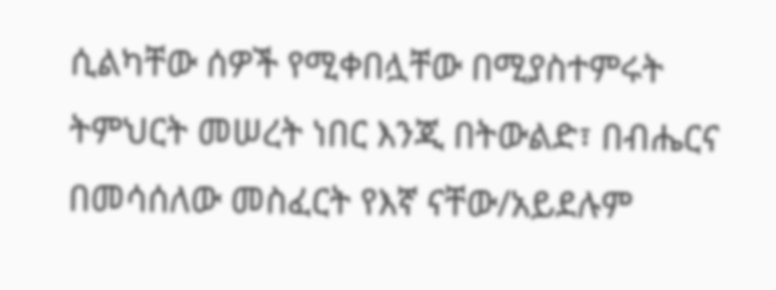ሲልካቸው ሰዎች የሚቀበሏቸው በሚያስተምሩት ትምህርት መሠረት ነበር እንጂ በትውልድ፣ በብሔርና በመሳሰለው መስፈርት የእኛ ናቸው/አይደሉም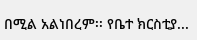በሚል አልነበረም፡፡ የቤተ ክርስቲያ...